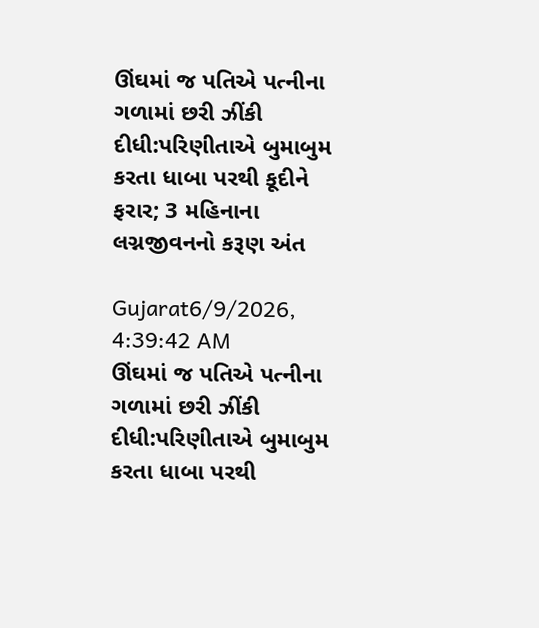ઊંઘમાં જ પતિએ પત્નીના ગળામાં છરી ઝીંકી દીધી:પરિણીતાએ બુમાબુમ કરતા ધાબા પરથી કૂદીને ફરાર; 3 મહિનાના લગ્નજીવનનો કરૂણ અંત

Gujarat6/9/2026, 4:39:42 AM
ઊંઘમાં જ પતિએ પત્નીના ગળામાં છરી ઝીંકી દીધી:પરિણીતાએ બુમાબુમ કરતા ધાબા પરથી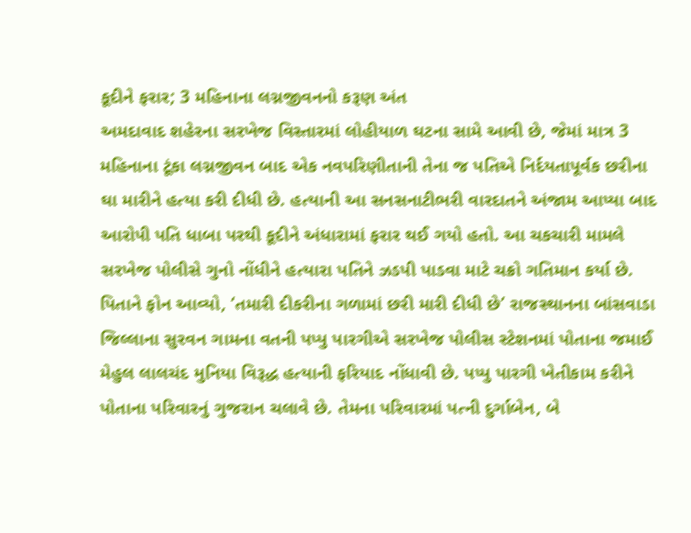કૂદીને ફરાર; 3 મહિનાના લગ્નજીવનનો કરૂણ અંત
અમદાવાદ શહેરના સરખેજ વિસ્તારમાં લોહીયાળ ઘટના સામે આવી છે, જેમાં માત્ર 3 મહિનાના ટૂંકા લગ્નજીવન બાદ એક નવપરિણીતાની તેના જ પતિએ નિર્દયતાપૂર્વક છરીના ઘા મારીને હત્યા કરી દીધી છે. હત્યાની આ સનસનાટીભરી વારદાતને અંજામ આપ્યા બાદ આરોપી પતિ ધાબા પરથી કૂદીને અંધારામાં ફરાર થઈ ગયો હતો. આ ચકચારી મામલે સરખેજ પોલીસે ગુનો નોંધીને હત્યારા પતિને ઝડપી પાડવા માટે ચક્રો ગતિમાન કર્યા છે. પિતાને ફોન આવ્યો, ‘તમારી દીકરીના ગળામાં છરી મારી દીધી છે’ રાજસ્થાનના બાંસવાડા જિલ્લાના સુરવન ગામના વતની પપ્પુ પારગીએ સરખેજ પોલીસ સ્ટેશનમાં પોતાના જમાઈ મેહુલ લાલચંદ મુનિયા વિરૂદ્ધ હત્યાની ફરિયાદ નોંધાવી છે. પપ્પુ પારગી ખેતીકામ કરીને પોતાના પરિવારનું ગુજરાન ચલાવે છે. તેમના પરિવારમાં પત્ની દુર્ગાબેન, બે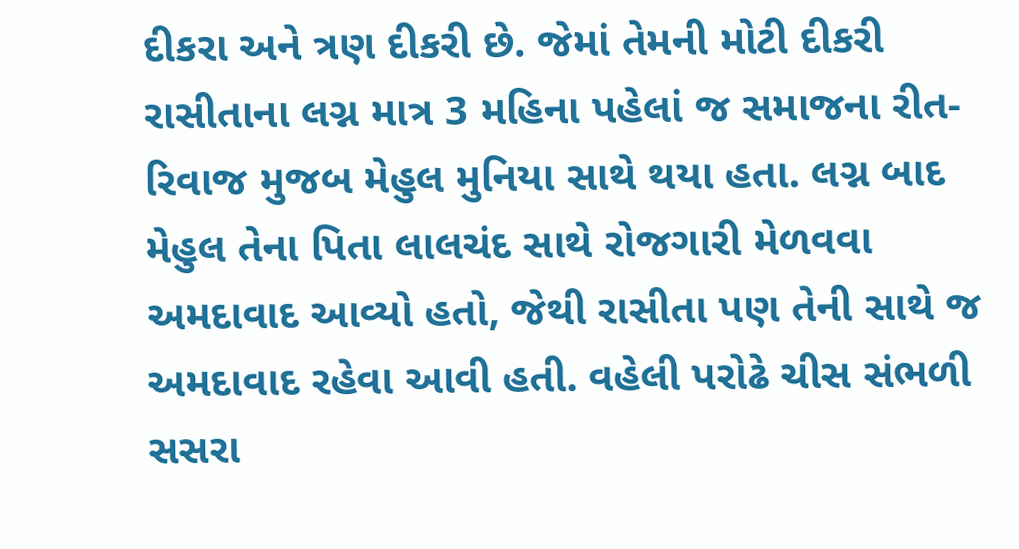દીકરા અને ત્રણ દીકરી છે. જેમાં તેમની મોટી દીકરી રાસીતાના લગ્ન માત્ર 3 મહિના પહેલાં જ સમાજના રીત-રિવાજ મુજબ મેહુલ મુનિયા સાથે થયા હતા. લગ્ન બાદ મેહુલ તેના પિતા લાલચંદ સાથે રોજગારી મેળવવા અમદાવાદ આવ્યો હતો, જેથી રાસીતા પણ તેની સાથે જ અમદાવાદ રહેવા આવી હતી. વહેલી પરોઢે ચીસ સંભળી સસરા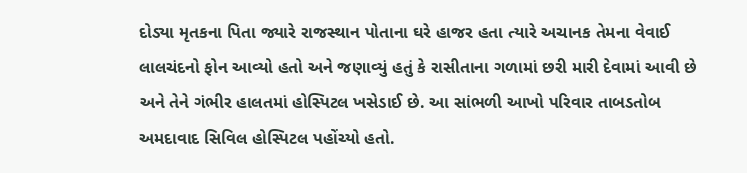દોડ્યા મૃતકના પિતા જ્યારે રાજસ્થાન પોતાના ઘરે હાજર હતા ત્યારે અચાનક તેમના વેવાઈ લાલચંદનો ફોન આવ્યો હતો અને જણાવ્યું હતું કે રાસીતાના ગળામાં છરી મારી દેવામાં આવી છે અને તેને ગંભીર હાલતમાં હોસ્પિટલ ખસેડાઈ છે. આ સાંભળી આખો પરિવાર તાબડતોબ અમદાવાદ સિવિલ હોસ્પિટલ પહોંચ્યો હતો.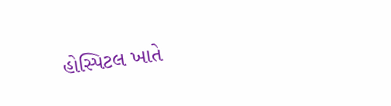હોસ્પિટલ ખાતે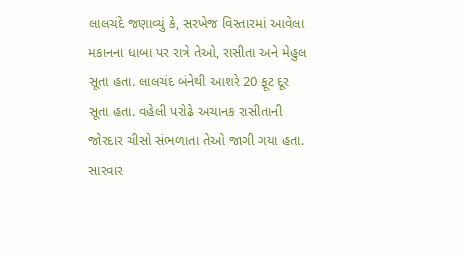લાલચંદે જણાવ્યું કે, સરખેજ વિસ્તારમાં આવેલા મકાનના ધાબા પર રાત્રે તેઓ, રાસીતા અને મેહુલ સૂતા હતા. લાલચંદ બંનેથી આશરે 20 ફૂટ દૂર સૂતા હતા. વહેલી પરોઢે અચાનક રાસીતાની જોરદાર ચીસો સંભળાતા તેઓ જાગી ગયા હતા. સારવાર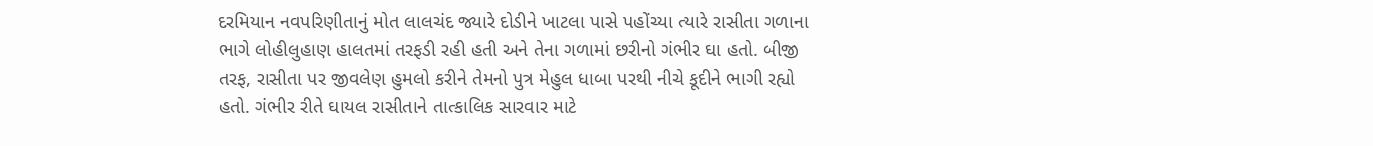દરમિયાન નવપરિણીતાનું મોત લાલચંદ જ્યારે દોડીને ખાટલા પાસે પહોંચ્યા ત્યારે રાસીતા ગળાના ભાગે લોહીલુહાણ હાલતમાં તરફડી રહી હતી અને તેના ગળામાં છરીનો ગંભીર ઘા હતો. બીજી તરફ, રાસીતા પર જીવલેણ હુમલો કરીને તેમનો પુત્ર મેહુલ ધાબા પરથી નીચે કૂદીને ભાગી રહ્યો હતો. ગંભીર રીતે ઘાયલ રાસીતાને તાત્કાલિક સારવાર માટે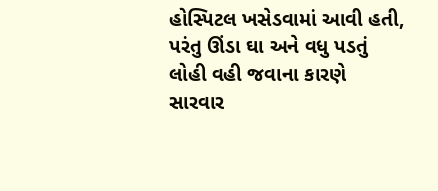હોસ્પિટલ ખસેડવામાં આવી હતી, પરંતુ ઊંડા ઘા અને વધુ પડતું લોહી વહી જવાના કારણે સારવાર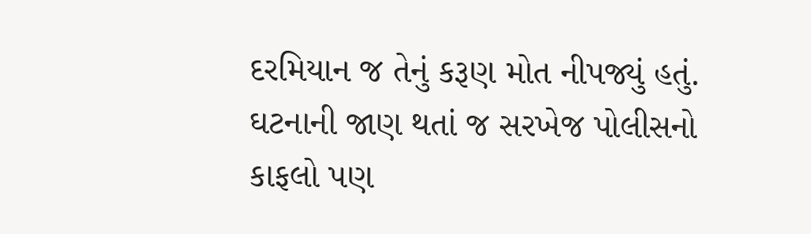દરમિયાન જ તેનું કરૂણ મોત નીપજ્યું હતું. ઘટનાની જાણ થતાં જ સરખેજ પોલીસનો કાફલો પણ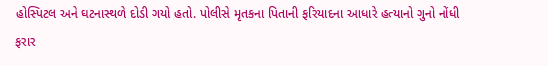હોસ્પિટલ અને ઘટનાસ્થળે દોડી ગયો હતો. પોલીસે મૃતકના પિતાની ફરિયાદના આધારે હત્યાનો ગુનો નોંધી ફરાર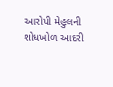આરોપી મેહુલની શોધખોળ આદરી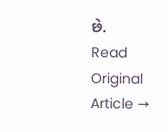છે.
Read Original Article →